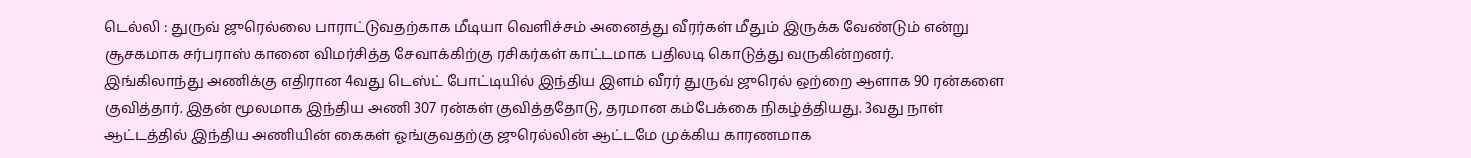டெல்லி : துருவ் ஜுரெல்லை பாராட்டுவதற்காக மீடியா வெளிச்சம் அனைத்து வீரர்கள் மீதும் இருக்க வேண்டும் என்று சூசகமாக சர்பராஸ் கானை விமர்சித்த சேவாக்கிற்கு ரசிகர்கள் காட்டமாக பதிலடி கொடுத்து வருகின்றனர்.
இங்கிலாந்து அணிக்கு எதிரான 4வது டெஸ்ட் போட்டியில் இந்திய இளம் வீரர் துருவ் ஜுரெல் ஒற்றை ஆளாக 90 ரன்களை குவித்தார். இதன் மூலமாக இந்திய அணி 307 ரன்கள் குவித்ததோடு, தரமான கம்பேக்கை நிகழ்த்தியது. 3வது நாள் ஆட்டத்தில் இந்திய அணியின் கைகள் ஓங்குவதற்கு ஜுரெல்லின் ஆட்டமே முக்கிய காரணமாக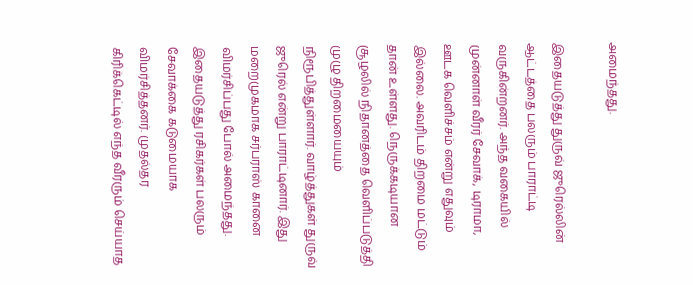அமைந்தது.

இதையடுத்து துருவ் ஜுரெல்லின் ஆட்டத்தை பலரும் பாராட்டி வருகின்றனர். அந்த வகையில் முன்னாள் வீரர் சேவாக், டிராமா, ஊடக வெளிச்சம் என்று எதுவும் இல்லை. அவரிடம் திறமை மட்டும் தான் உள்ளது. நெருக்கடியான சூழலில் நிதானத்தை வெளிப்படுத்தி முழு திறமையையும் நிரூபித்துள்ளார். வாழ்த்துகள் துருவ் ஜுரெல் என்று பாராட்டினார். இது மறைமுகமாக சர்பராஸ் கானை விமர்சிப்பது போல் அமைந்தது.
இதையடுத்து ரசிகர்கள் பலரும் சேவாக்கை கடுமையாக விமர்சித்தனர். முதல்தர கிரிக்கெட்டில் எந்த வீரரும் செய்யாத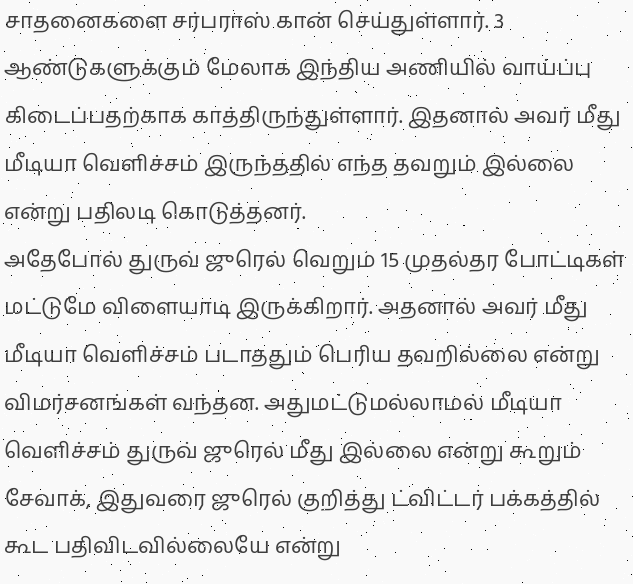சாதனைகளை சர்பராஸ் கான் செய்துள்ளார். 3 ஆண்டுகளுக்கும் மேலாக இந்திய அணியில் வாய்ப்பு கிடைப்பதற்காக காத்திருந்துள்ளார். இதனால் அவர் மீது மீடியா வெளிச்சம் இருந்ததில் எந்த தவறும் இல்லை என்று பதிலடி கொடுத்தனர்.
அதேபோல் துருவ் ஜுரெல் வெறும் 15 முதல்தர போட்டிகள் மட்டுமே விளையாடி இருக்கிறார். அதனால் அவர் மீது மீடியா வெளிச்சம் படாததும் பெரிய தவறில்லை என்று விமர்சனங்கள் வந்தன. அதுமட்டுமல்லாமல் மீடியா வெளிச்சம் துருவ் ஜுரெல் மீது இல்லை என்று கூறும் சேவாக், இதுவரை ஜுரெல் குறித்து ட்விட்டர் பக்கத்தில் கூட பதிவிடவில்லையே என்று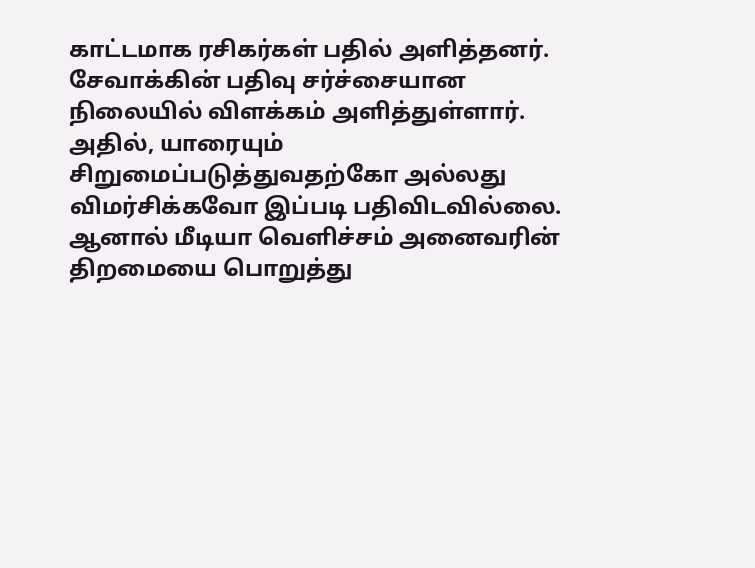காட்டமாக ரசிகர்கள் பதில் அளித்தனர்.
சேவாக்கின் பதிவு சர்ச்சையான நிலையில் விளக்கம் அளித்துள்ளார். அதில், யாரையும் சிறுமைப்படுத்துவதற்கோ அல்லது விமர்சிக்கவோ இப்படி பதிவிடவில்லை. ஆனால் மீடியா வெளிச்சம் அனைவரின் திறமையை பொறுத்து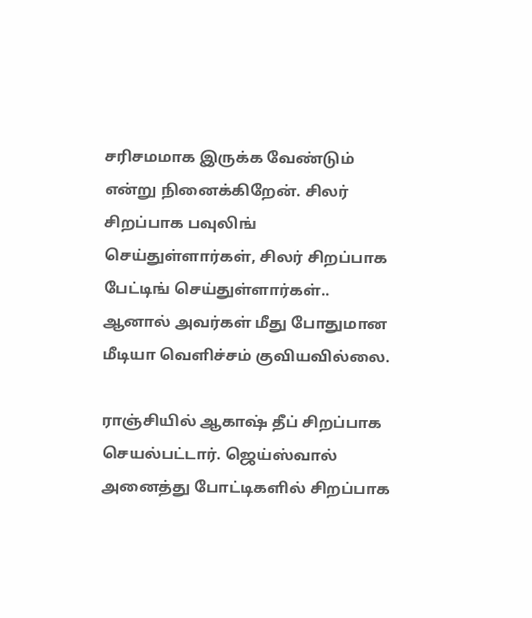சரிசமமாக இருக்க வேண்டும் என்று நினைக்கிறேன். சிலர் சிறப்பாக பவுலிங் செய்துள்ளார்கள், சிலர் சிறப்பாக பேட்டிங் செய்துள்ளார்கள்.. ஆனால் அவர்கள் மீது போதுமான மீடியா வெளிச்சம் குவியவில்லை.

ராஞ்சியில் ஆகாஷ் தீப் சிறப்பாக செயல்பட்டார். ஜெய்ஸ்வால் அனைத்து போட்டிகளில் சிறப்பாக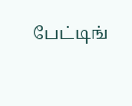பேட்டிங்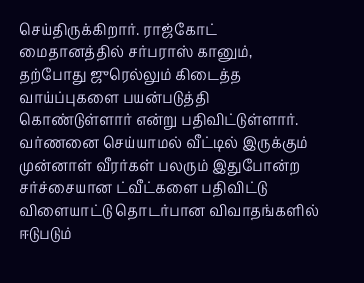செய்திருக்கிறார். ராஜ்கோட் மைதானத்தில் சர்பராஸ் கானும், தற்போது ஜுரெல்லும் கிடைத்த வாய்ப்புகளை பயன்படுத்தி கொண்டுள்ளார் என்று பதிவிட்டுள்ளார். வர்ணனை செய்யாமல் வீட்டில் இருக்கும் முன்னாள் வீரர்கள் பலரும் இதுபோன்ற சர்ச்சையான ட்வீட்களை பதிவிட்டு விளையாட்டு தொடர்பான விவாதங்களில் ஈடுபடும்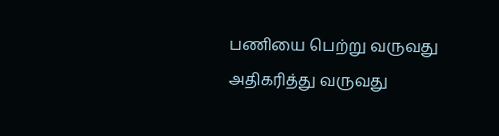பணியை பெற்று வருவது அதிகரித்து வருவது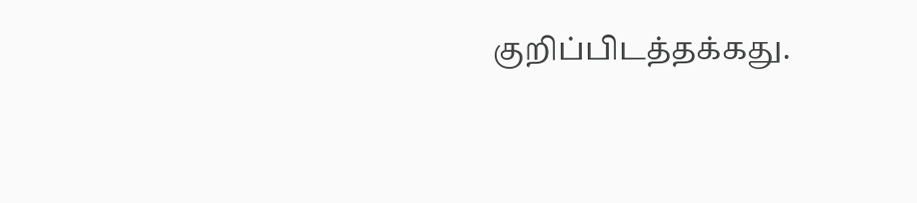குறிப்பிடத்தக்கது.